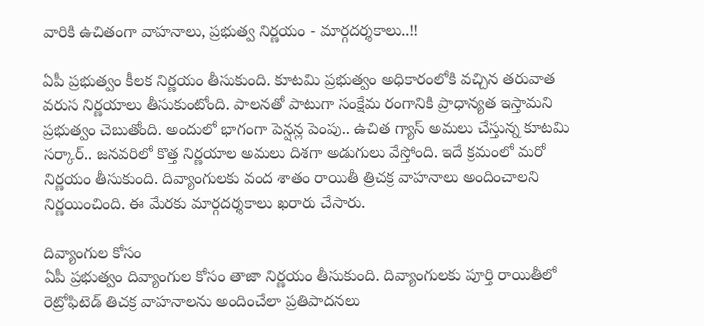వారికి ఉచితంగా వాహనాలు, ప్రభుత్వ నిర్ణయం - మార్గదర్శకాలు..!!

ఏపీ ప్రభుత్వం కీలక నిర్ణయం తీసుకుంది. కూటమి ప్రభుత్వం అధికారంలోకి వచ్చిన తరువాత వరుస నిర్ణయాలు తీసుకుంటోంది. పాలనతో పాటుగా సంక్షేమ రంగానికి ప్రాధాన్యత ఇస్తామని ప్రభుత్వం చెబుతోంది. అందులో భాగంగా పెన్షన్ల పెంపు.. ఉచిత గ్యాస్ అమలు చేస్తున్న కూటమి సర్కార్.. జనవరిలో కొత్త నిర్ణయాల అమలు దిశగా అడుగులు వేస్తోంది. ఇదే క్రమంలో మరో నిర్ణయం తీసుకుంది. దివ్యాంగులకు వంద శాతం రాయితీ త్రిచక్ర వాహనాలు అందించాలని నిర్ణయించింది. ఈ మేరకు మార్గదర్శకాలు ఖరారు చేసారు.

దివ్యాంగుల కోసం
ఏపీ ప్రభుత్వం దివ్యాంగుల కోసం తాజా నిర్ణయం తీసుకుంది. దివ్యాంగులకు పూర్తి రాయితీలో రెట్రోఫిటెడ్ తిచక్ర వాహనాలను అందించేలా ప్రతిపాదనలు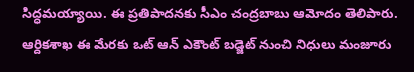సిద్ధమయ్యాయి. ఈ ప్రతిపాదనకు సీఎం చంద్రబాబు ఆమోదం తెలిపారు. ఆర్దికశాఖ ఈ మేరకు ఒట్ ఆన్ ఎకౌంట్ బడ్జెట్ నుంచి నిధులు మంజూరు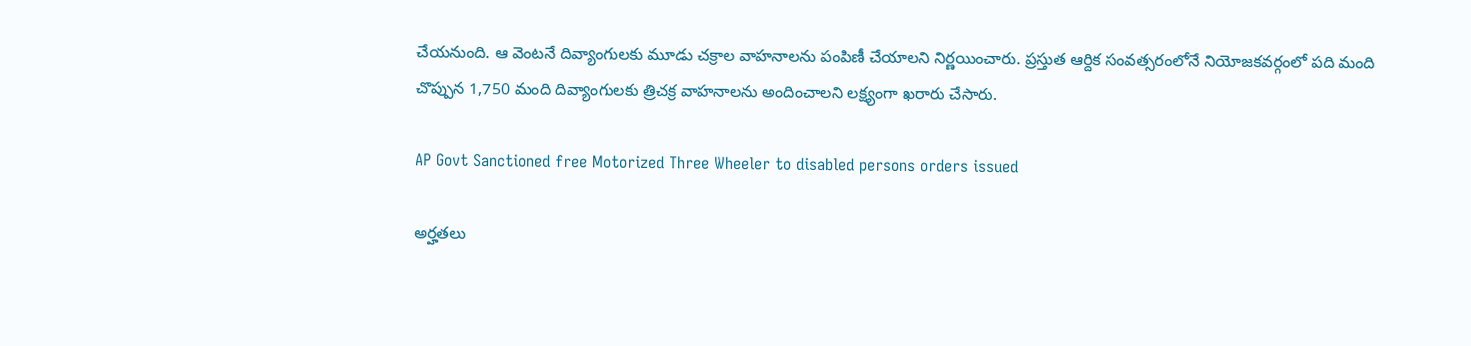చేయనుంది. ఆ వెంటనే దివ్యాంగులకు మూడు చక్రాల వాహనాలను పంపిణీ చేయాలని నిర్ణయించారు. ప్రస్తుత ఆర్దిక సంవత్సరంలోనే నియోజకవర్గంలో పది మంది చొప్పున 1,750 మంది దివ్యాంగులకు త్రిచక్ర వాహనాలను అందించాలని లక్ష్యంగా ఖరారు చేసారు.

AP Govt Sanctioned free Motorized Three Wheeler to disabled persons orders issued

అర్హతలు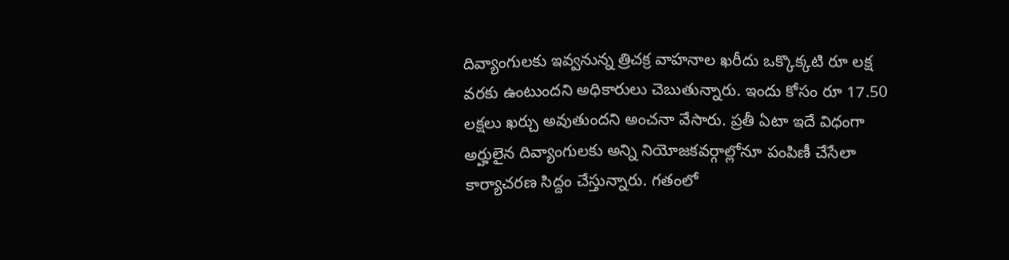దివ్యాంగులకు ఇవ్వనున్న త్రిచక్ర వాహనాల ఖరీదు ఒక్కొక్కటి రూ లక్ష వరకు ఉంటుందని అధికారులు చెబుతున్నారు. ఇందు కోసం రూ 17.50 లక్షలు ఖర్చు అవుతుందని అంచనా వేసారు. ప్రతీ ఏటా ఇదే విధంగా అర్హులైన దివ్యాంగులకు అన్ని నియోజకవర్గాల్లోనూ పంపిణీ చేసేలా కార్యాచరణ సిద్దం చేస్తున్నారు. గతంలో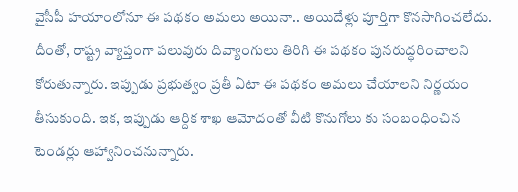వైసీపీ హయాంలోనూ ఈ పథకం అమలు అయినా.. అయిదేళ్లు పూర్తిగా కొనసాగించలేదు. దీంతో, రాష్ట్ర వ్యాప్తంగా పలువురు దివ్యాంగులు తిరిగి ఈ పథకం పునరుద్ధరించాలని కోరుతున్నారు. ఇప్పుడు ప్రభుత్వం ప్రతీ ఏటా ఈ పథకం అమలు చేయాలని నిర్ణయం తీసుకుంది. ఇక, ఇప్పుడు ఆర్దిక శాఖ ఆమోదంతో వీటి కొనుగోలు కు సంబంధించిన టెండర్లు ఆహ్వానించనున్నారు.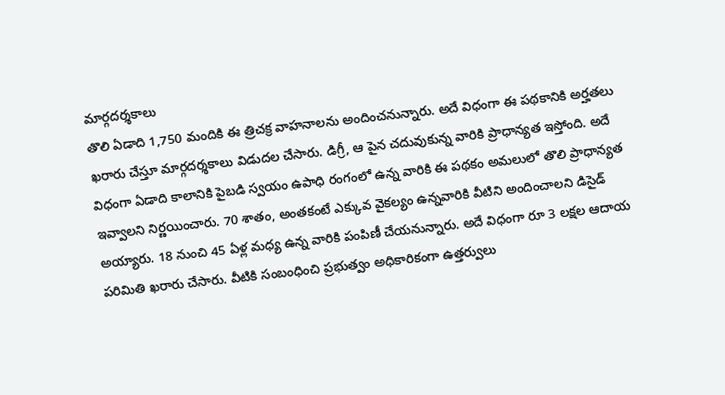మార్గదర్శకాలు
తొలి ఏడాది 1,750 మందికి ఈ త్రిచక్ర వాహనాలను అందించనున్నారు. అదే విధంగా ఈ పథకానికి అర్హతలు ఖరారు చేస్తూ మార్గదర్శకాలు విడుదల చేసారు. డిగ్రీ, ఆ పైన చదువుకున్న వారికి ప్రాధాన్యత ఇస్తోంది. అదే విధంగా ఏడాది కాలానికి పైబడి స్వయం ఉపాధి రంగంలో ఉన్న వారికి ఈ పథకం అమలులో తొలి ప్రాధాన్యత ఇవ్వాలని నిర్ణయించారు. 70 శాతం, అంతకంటే ఎక్కువ వైకల్యం ఉన్నవారికి వీటిని అందించాలని డిసైడ్ అయ్యారు. 18 నుంచి 45 ఏళ్ల మధ్య ఉన్న వారికి పంపిణీ చేయనున్నారు. అదే విధంగా రూ 3 లక్షల ఆదాయ పరిమితి ఖరారు చేసారు. వీటికి సంబంధించి ప్రభుత్వం అధికారికంగా ఉత్తర్వులు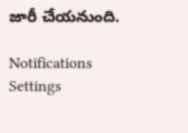జారీ చేయనుంది.

Notifications
Settings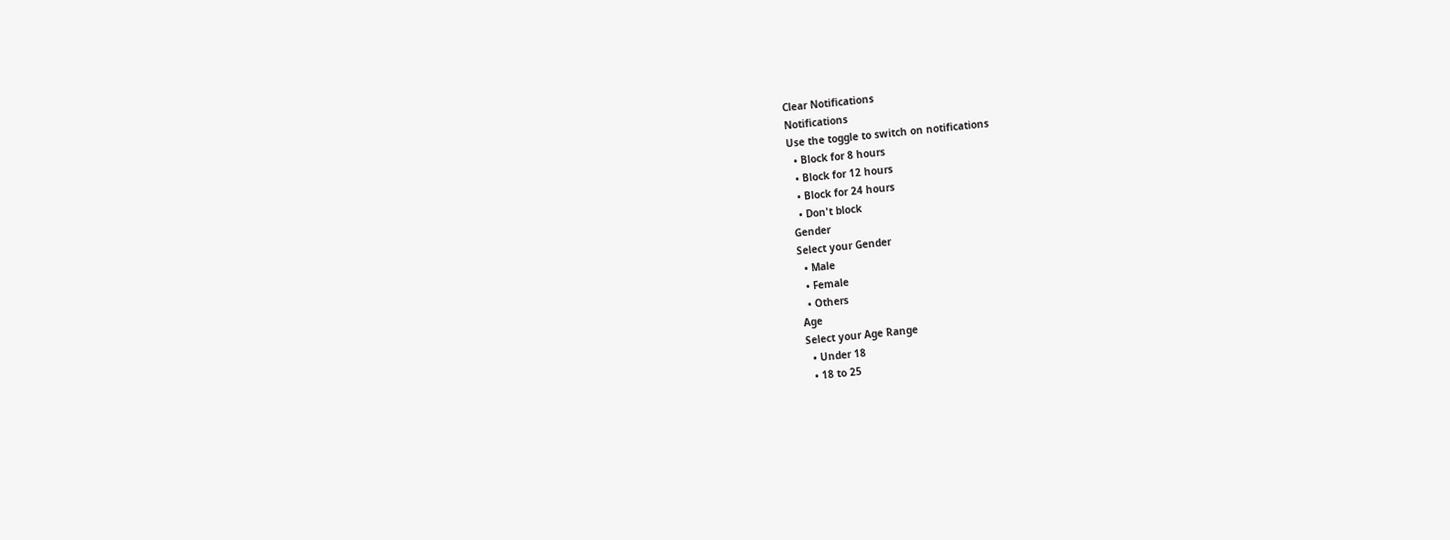Clear Notifications
Notifications
Use the toggle to switch on notifications
  • Block for 8 hours
  • Block for 12 hours
  • Block for 24 hours
  • Don't block
Gender
Select your Gender
  • Male
  • Female
  • Others
Age
Select your Age Range
  • Under 18
  • 18 to 25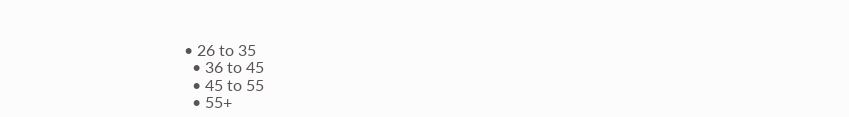• 26 to 35
  • 36 to 45
  • 45 to 55
  • 55+